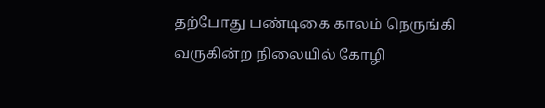தற்போது பண்டிகை காலம் நெருங்கி வருகின்ற நிலையில் கோழி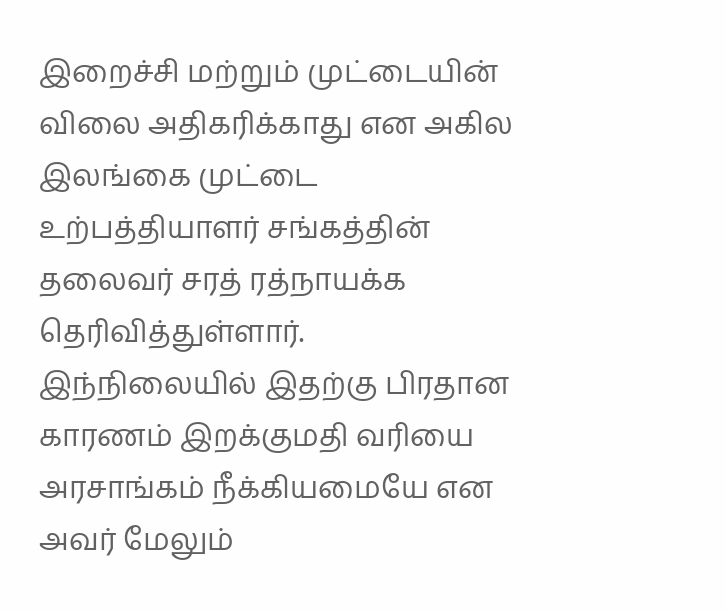இறைச்சி மற்றும் முட்டையின் விலை அதிகரிக்காது என அகில இலங்கை முட்டை உற்பத்தியாளர் சங்கத்தின் தலைவர் சரத் ரத்நாயக்க தெரிவித்துள்ளார்.
இந்நிலையில் இதற்கு பிரதான காரணம் இறக்குமதி வரியை அரசாங்கம் நீக்கியமையே என அவர் மேலும்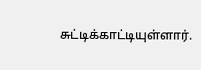சுட்டிக்காட்டியுள்ளார்.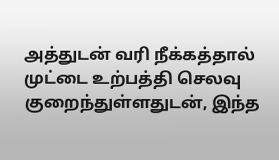அத்துடன் வரி நீக்கத்தால் முட்டை உற்பத்தி செலவு குறைந்துள்ளதுடன், இந்த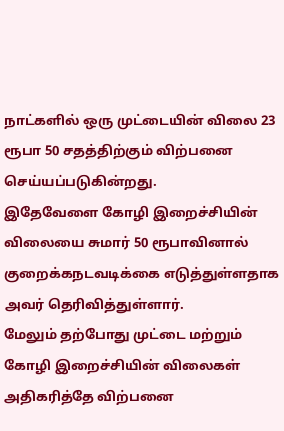நாட்களில் ஒரு முட்டையின் விலை 23 ரூபா 50 சதத்திற்கும் விற்பனை செய்யப்படுகின்றது.
இதேவேளை கோழி இறைச்சியின் விலையை சுமார் 50 ரூபாவினால் குறைக்கநடவடிக்கை எடுத்துள்ளதாக அவர் தெரிவித்துள்ளார்.
மேலும் தற்போது முட்டை மற்றும் கோழி இறைச்சியின் விலைகள் அதிகரித்தே விற்பனை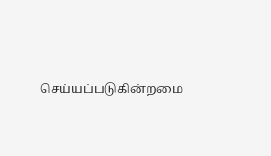செய்யப்படுகின்றமை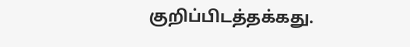குறிப்பிடத்தக்கது.